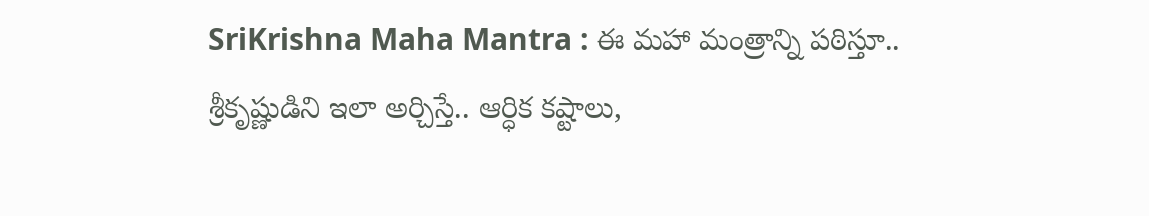SriKrishna Maha Mantra : ఈ మహా మంత్రాన్ని పఠిస్తూ.. శ్రీకృష్ణుడిని ఇలా అర్చిస్తే.. ఆర్ధిక కష్టాలు,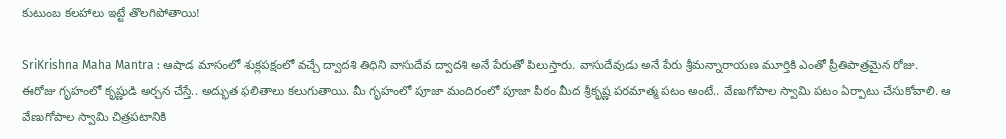కుటుంబ కలహాలు ఇట్టే తొలగిపోతాయి!

SriKrishna Maha Mantra : ఆషాడ మాసంలో శుక్లపక్షంలో వచ్చే ద్వాదశి తిధిని వాసుదేవ ద్వాదశి అనే పేరుతో పిలుస్తారు. వాసుదేవుడు అనే పేరు శ్రీమన్నారాయణ మూర్తికి ఎంతో ప్రీతిపాత్రమైన రోజు. ఈరోజు గృహంలో కృష్ణుడి అర్చన చేస్తే.. అద్భుత ఫలితాలు కలుగుతాయి. మీ గృహంలో పూజా మందిరంలో పూజా పీఠం మీద శ్రీకృష్ణ పరమాత్మ పటం అంటే.. వేణుగోపాల స్వామి పటం ఏర్పాటు చేసుకోవాలి. ఆ వేణుగోపాల స్వామి చిత్రపటానికి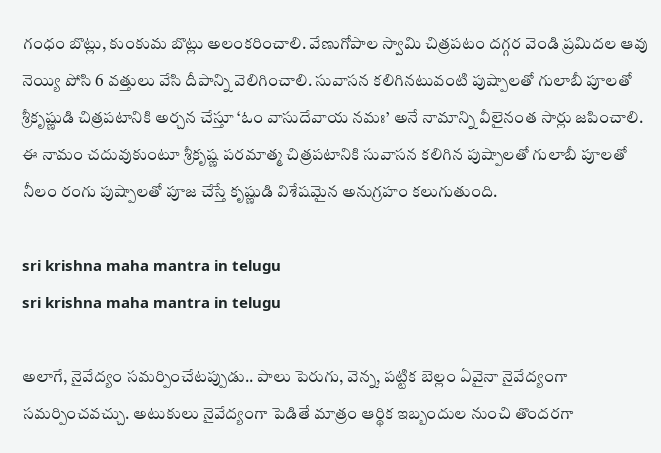గంధం బొట్లు, కుంకుమ బొట్లు అలంకరించాలి. వేణుగోపాల స్వామి చిత్రపటం దగ్గర వెండి ప్రమిదల ఆవు నెయ్యి పోసి 6 వత్తులు వేసి దీపాన్ని వెలిగించాలి. సువాసన కలిగినటువంటి పుష్పాలతో గులాబీ పూలతో శ్రీకృష్ణుడి చిత్రపటానికి అర్చన చేస్తూ ‘ఓం వాసుదేవాయ నమః’ అనే నామాన్ని వీలైనంత సార్లు జపించాలి. ఈ నామం చదువుకుంటూ శ్రీకృష్ణ పరమాత్మ చిత్రపటానికి సువాసన కలిగిన పుష్పాలతో గులాబీ పూలతో నీలం రంగు పుష్పాలతో పూజ చేస్తే కృష్ణుడి విశేషమైన అనుగ్రహం కలుగుతుంది.

sri krishna maha mantra in telugu
sri krishna maha mantra in telugu

అలాగే, నైవేద్యం సమర్పించేటప్పుడు.. పాలు పెరుగు, వెన్న, పట్టిక బెల్లం ఏవైనా నైవేద్యంగా సమర్పించవచ్చు. అటుకులు నైవేద్యంగా పెడితే మాత్రం ఆర్థిక ఇబ్బందుల నుంచి తొందరగా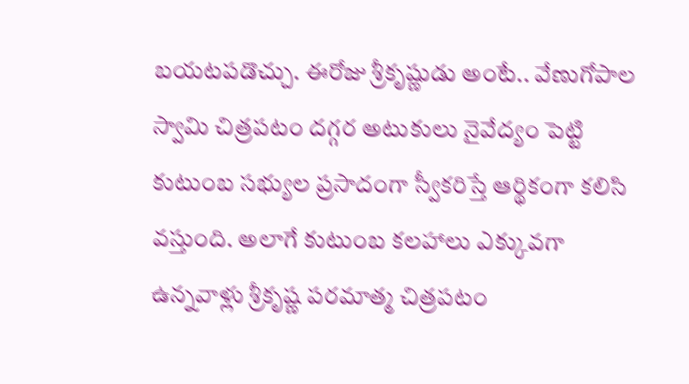బయటపడొచ్చు. ఈరోజు శ్రీకృష్ణుడు అంటే.. వేణుగోపాల స్వామి చిత్రపటం దగ్గర అటుకులు నైవేద్యం పెట్టి కుటుంబ సభ్యుల ప్రసాదంగా స్వీకరిస్తే ఆర్థికంగా కలిసి వస్తుంది. అలాగే కుటుంబ కలహాలు ఎక్కువగా ఉన్నవాళ్లు శ్రీకృష్ణ పరమాత్మ చిత్రపటం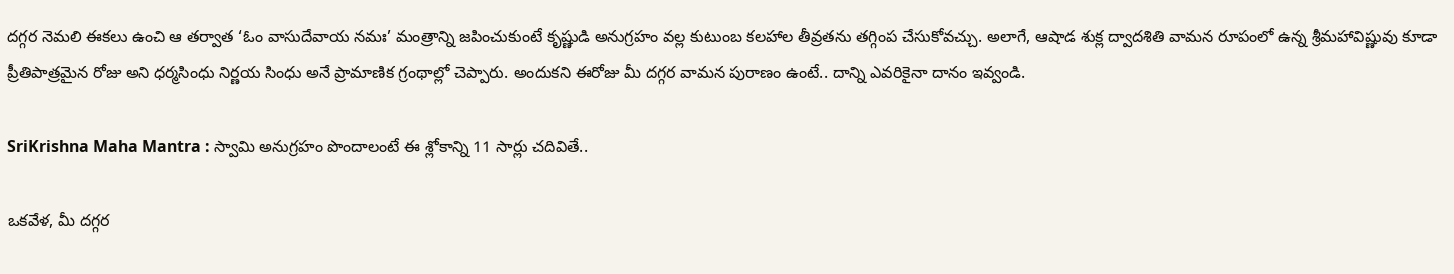దగ్గర నెమలి ఈకలు ఉంచి ఆ తర్వాత ‘ఓం వాసుదేవాయ నమః’ మంత్రాన్ని జపించుకుంటే కృష్ణుడి అనుగ్రహం వల్ల కుటుంబ కలహాల తీవ్రతను తగ్గింప చేసుకోవచ్చు. అలాగే, ఆషాడ శుక్ల ద్వాదశితి వామన రూపంలో ఉన్న శ్రీమహావిష్ణువు కూడా ప్రీతిపాత్రమైన రోజు అని ధర్మసింధు నిర్ణయ సింధు అనే ప్రామాణిక గ్రంథాల్లో చెప్పారు. అందుకని ఈరోజు మీ దగ్గర వామన పురాణం ఉంటే.. దాన్ని ఎవరికైనా దానం ఇవ్వండి.

SriKrishna Maha Mantra : స్వామి అనుగ్రహం పొందాలంటే ఈ శ్లోకాన్ని 11 సార్లు చదివితే..

ఒకవేళ, మీ దగ్గర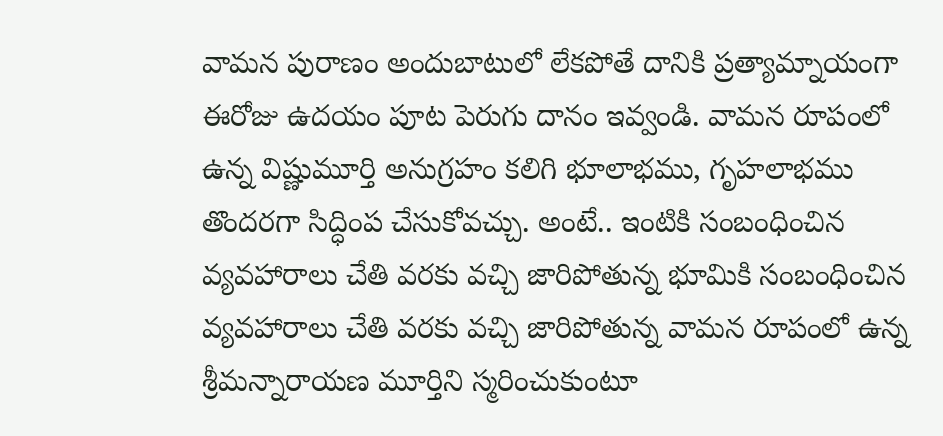వామన పురాణం అందుబాటులో లేకపోతే దానికి ప్రత్యామ్నాయంగా ఈరోజు ఉదయం పూట పెరుగు దానం ఇవ్వండి. వామన రూపంలో ఉన్న విష్ణుమూర్తి అనుగ్రహం కలిగి భూలాభము, గృహలాభము తొందరగా సిద్ధింప చేసుకోవచ్చు. అంటే.. ఇంటికి సంబంధించిన వ్యవహారాలు చేతి వరకు వచ్చి జారిపోతున్న భూమికి సంబంధించిన వ్యవహారాలు చేతి వరకు వచ్చి జారిపోతున్న వామన రూపంలో ఉన్న శ్రీమన్నారాయణ మూర్తిని స్మరించుకుంటూ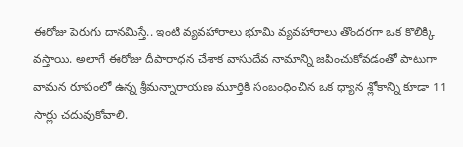ఈరోజు పెరుగు దానమిస్తే.. ఇంటి వ్యవహారాలు భూమి వ్యవహారాలు తొందరగా ఒక కొలిక్కి వస్తాయి. అలాగే ఈరోజు దీపారాధన చేశాక వాసుదేవ నామాన్ని జపించుకోవడంతో పాటుగా వామన రూపంలో ఉన్న శ్రీమన్నారాయణ మూర్తికి సంబంధించిన ఒక ధ్యాన శ్లోకాన్ని కూడా 11 సార్లు చదువుకోవాలి.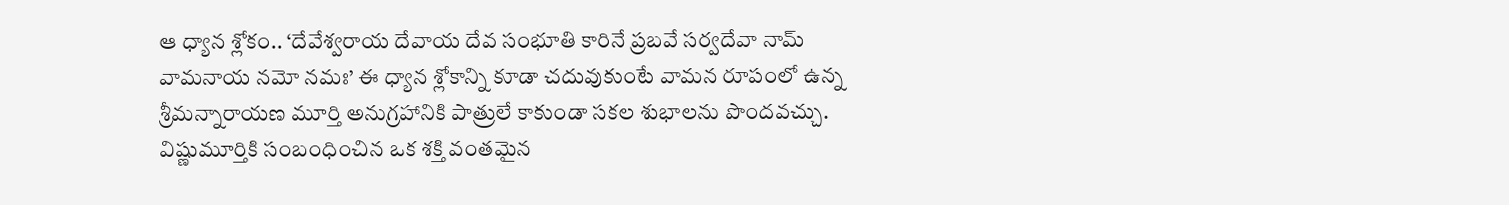ఆ ధ్యాన శ్లోకం.. ‘దేవేశ్వరాయ దేవాయ దేవ సంభూతి కారినే ప్రబవే సర్వదేవా నామ్ వామనాయ నమో నమః’ ఈ ధ్యాన శ్లోకాన్ని కూడా చదువుకుంటే వామన రూపంలో ఉన్న శ్రీమన్నారాయణ మూర్తి అనుగ్రహానికి పాత్రులే కాకుండా సకల శుభాలను పొందవచ్చు. విష్ణుమూర్తికి సంబంధించిన ఒక శక్తి వంతమైన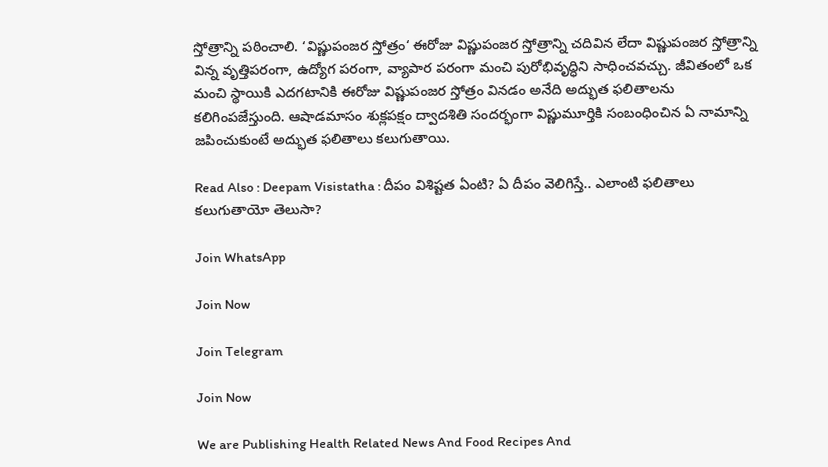స్తోత్రాన్ని పఠించాలి. ‘విష్ణుపంజర స్తోత్రం‘ ఈరోజు విష్ణుపంజర స్తోత్రాన్ని చదివిన లేదా విష్ణుపంజర స్తోత్రాన్ని విన్న వృత్తిపరంగా, ఉద్యోగ పరంగా, వ్యాపార పరంగా మంచి పురోభివృద్ధిని సాధించవచ్చు. జీవితంలో ఒక మంచి స్థాయికి ఎదగటానికి ఈరోజు విష్ణుపంజర స్తోత్రం వినడం అనేది అద్భుత ఫలితాలను కలిగింపజేస్తుంది. ఆషాడమాసం శుక్లపక్షం ద్వాదశితి సందర్భంగా విష్ణుమూర్తికి సంబంధించిన ఏ నామాన్ని జపించుకుంటే అద్భుత ఫలితాలు కలుగుతాయి.

Read Also : Deepam Visistatha : దీపం విశిష్టత ఏంటి? ఏ దీపం వెలిగిస్తే.. ఎలాంటి ఫలితాలు కలుగుతాయో తెలుసా?

Join WhatsApp

Join Now

Join Telegram

Join Now

We are Publishing Health Related News And Food Recipes And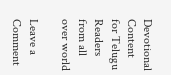Devotional Content for Telugu Readers from all over world

Leave a Comment